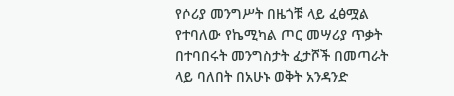የሶሪያ መንግሥት በዜጎቹ ላይ ፈፅሟል የተባለው የኬሚካል ጦር መሣሪያ ጥቃት በተባበሩት መንግስታት ፈታሾች በመጣራት ላይ ባለበት በአሁኑ ወቅት አንዳንድ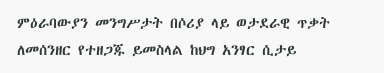ምዕራባውያን መንግሥታት በሶሪያ ላይ ወታደራዊ ጥቃት ለመሰንዘር የተዘጋጁ ይመስላል ከህግ አንፃር ሲታይ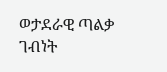ወታደራዊ ጣልቃ ገብነት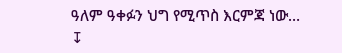ዓለም ዓቀፉን ህግ የሚጥስ እርምጃ ነው…
↧